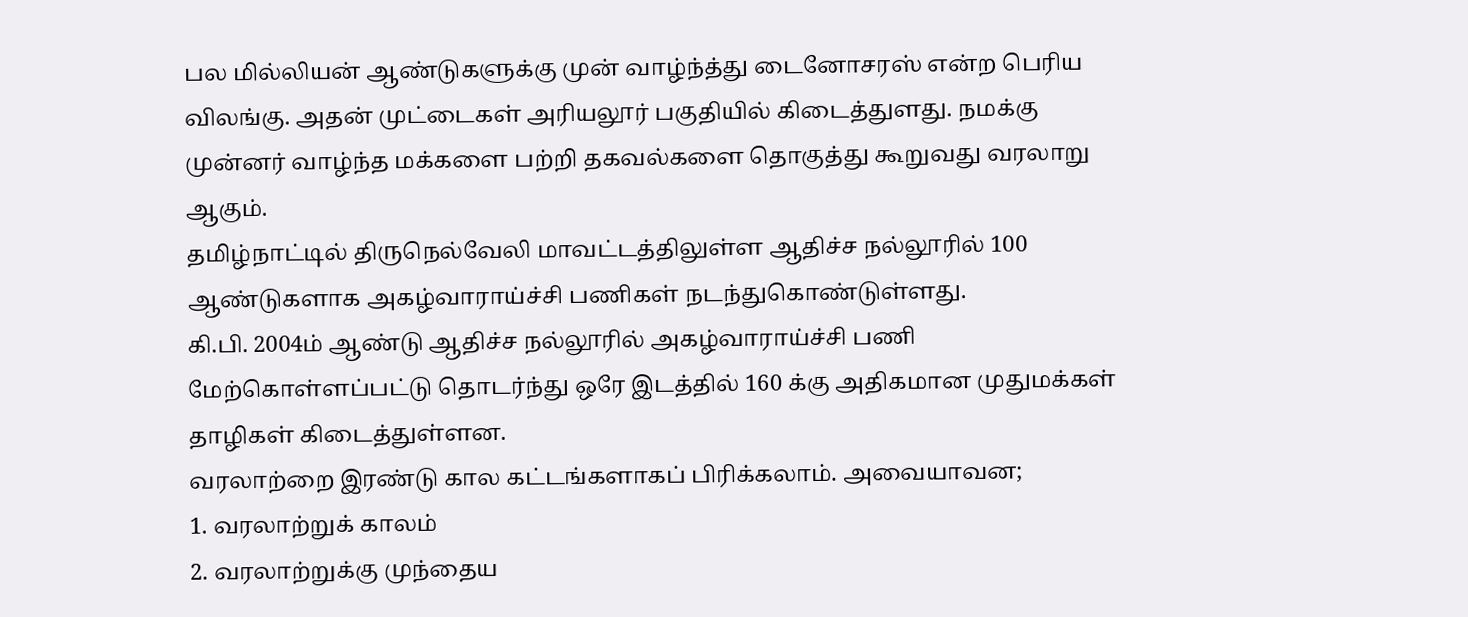பல மில்லியன் ஆண்டுகளுக்கு முன் வாழ்ந்த்து டைனோசரஸ் என்ற பெரிய விலங்கு. அதன் முட்டைகள் அரியலூர் பகுதியில் கிடைத்துளது. நமக்கு முன்னர் வாழ்ந்த மக்களை பற்றி தகவல்களை தொகுத்து கூறுவது வரலாறு ஆகும்.
தமிழ்நாட்டில் திருநெல்வேலி மாவட்டத்திலுள்ள ஆதிச்ச நல்லூரில் 100 ஆண்டுகளாக அகழ்வாராய்ச்சி பணிகள் நடந்துகொண்டுள்ளது.
கி.பி. 2004ம் ஆண்டு ஆதிச்ச நல்லூரில் அகழ்வாராய்ச்சி பணி மேற்கொள்ளப்பட்டு தொடர்ந்து ஒரே இடத்தில் 160 க்கு அதிகமான முதுமக்கள் தாழிகள் கிடைத்துள்ளன.
வரலாற்றை இரண்டு கால கட்டங்களாகப் பிரிக்கலாம். அவையாவன;
1. வரலாற்றுக் காலம்
2. வரலாற்றுக்கு முந்தைய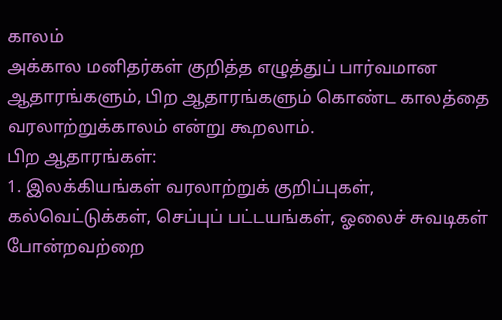காலம்
அக்கால மனிதர்கள் குறித்த எழுத்துப் பார்வமான ஆதாரங்களும், பிற ஆதாரங்களும் கொண்ட காலத்தை வரலாற்றுக்காலம் என்று கூறலாம்.
பிற ஆதாரங்கள்:
1. இலக்கியங்கள் வரலாற்றுக் குறிப்புகள், கல்வெட்டுக்கள், செப்புப் பட்டயங்கள், ஓலைச் சுவடிகள் போன்றவற்றை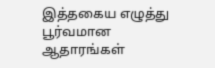இத்தகைய எழுத்து பூர்வமான ஆதாரங்கள்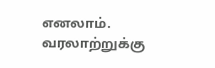எனலாம்.
வரலாற்றுக்கு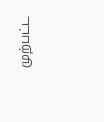முற்பட்ட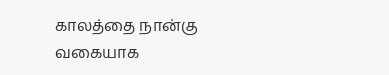காலத்தை நான்கு வகையாக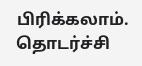பிரிக்கலாம்.
தொடர்ச்சி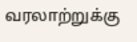வரலாற்றுக்கு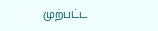முற்பட்ட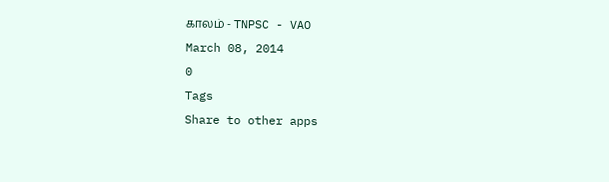காலம் - TNPSC - VAO
March 08, 2014
0
Tags
Share to other apps